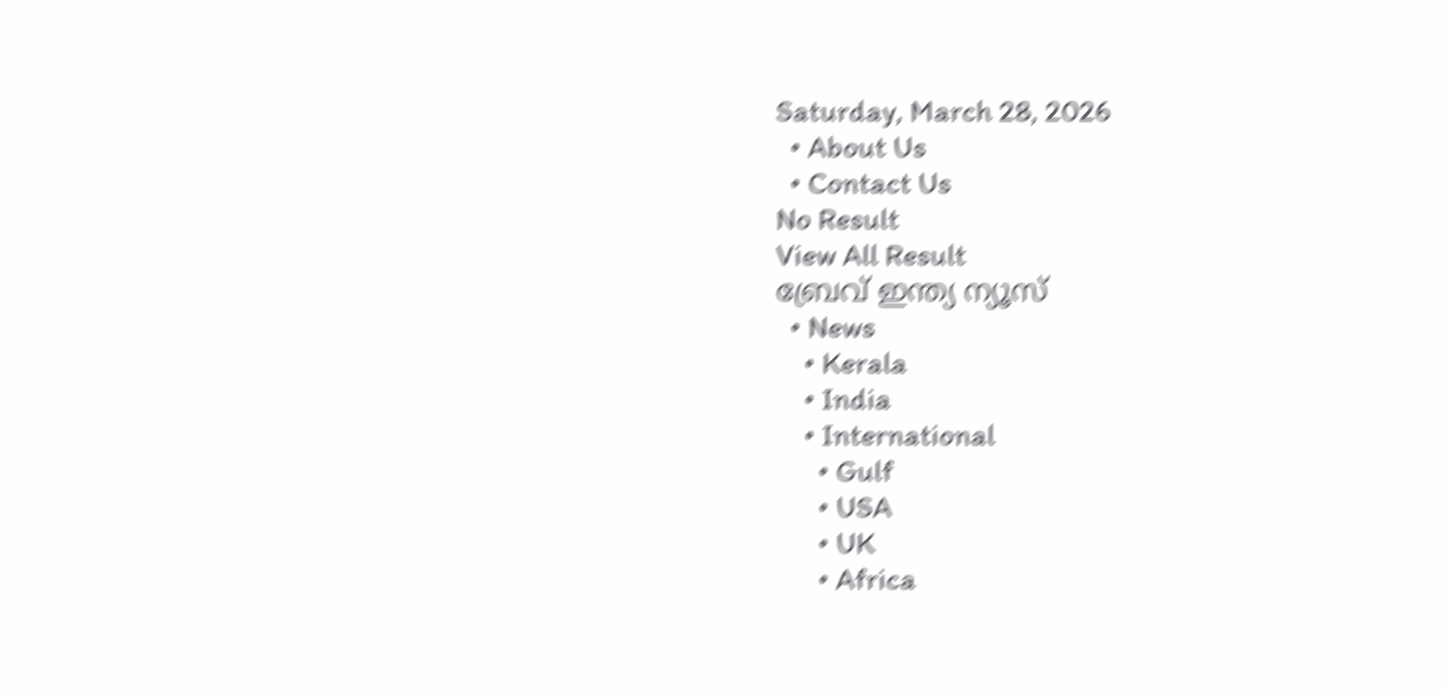Saturday, March 28, 2026
  • About Us
  • Contact Us
No Result
View All Result
ബ്രേവ് ഇന്ത്യ ന്യൂസ്
  • News
    • Kerala
    • India
    • International
      • Gulf
      • USA
      • UK
      • Africa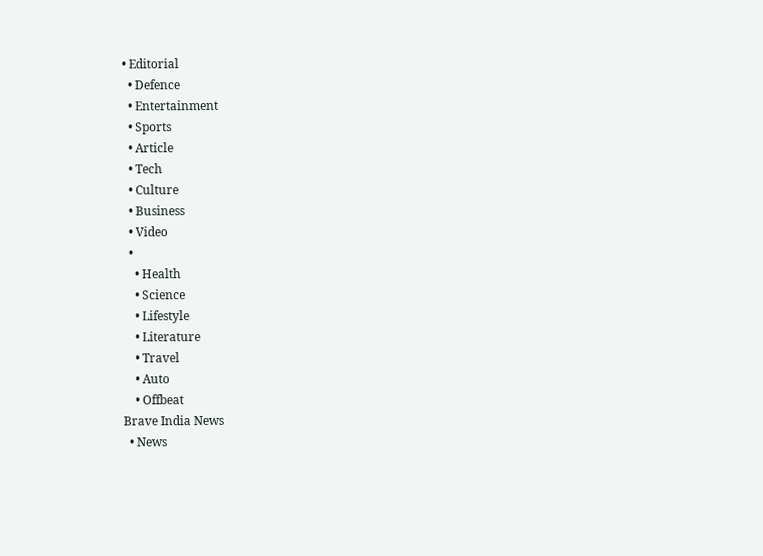• Editorial
  • Defence
  • Entertainment
  • Sports
  • Article
  • Tech
  • Culture
  • Business
  • Video
  •
    • Health
    • Science
    • Lifestyle
    • Literature
    • Travel
    • Auto
    • Offbeat
Brave India News
  • News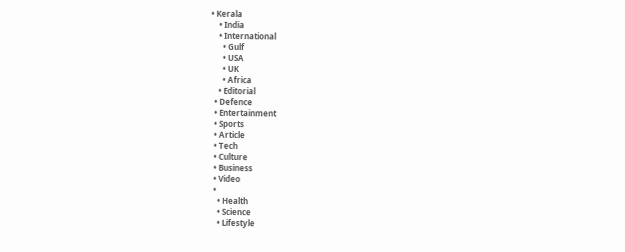• Kerala
    • India
    • International
      • Gulf
      • USA
      • UK
      • Africa
    • Editorial
  • Defence
  • Entertainment
  • Sports
  • Article
  • Tech
  • Culture
  • Business
  • Video
  •
    • Health
    • Science
    • Lifestyle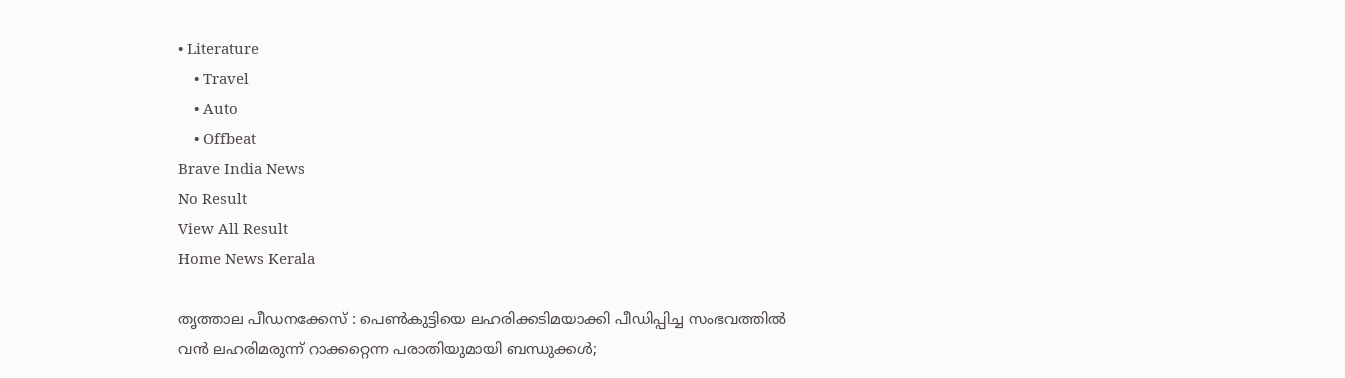• Literature
    • Travel
    • Auto
    • Offbeat
Brave India News
No Result
View All Result
Home News Kerala

തൃത്താല പീഡനക്കേസ് : പെൺകുട്ടിയെ ലഹരിക്കടിമയാക്കി പീഡിപ്പിച്ച സംഭവത്തിൽ വൻ ലഹരിമരുന്ന് റാക്കറ്റെന്ന പരാതിയുമായി ബന്ധുക്കൾ;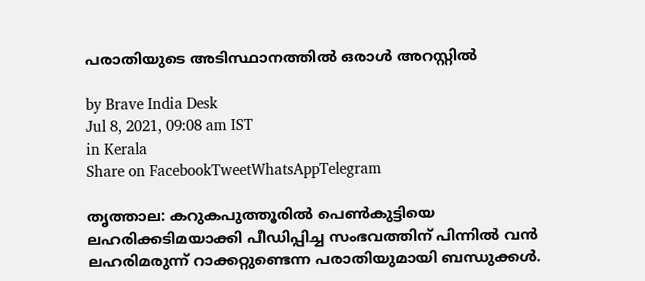പരാതിയുടെ അടിസ്ഥാനത്തിൽ ഒരാൾ അറസ്റ്റിൽ

by Brave India Desk
Jul 8, 2021, 09:08 am IST
in Kerala
Share on FacebookTweetWhatsAppTelegram

തൃത്താല: കറുകപുത്തൂരിൽ പെൺകുട്ടിയെ ലഹരിക്കടിമയാക്കി പീഡിപ്പിച്ച സംഭവത്തിന് പിന്നിൽ വൻ ലഹരിമരുന്ന് റാക്കറ്റുണ്ടെന്ന പരാതിയുമായി ബന്ധുക്കൾ.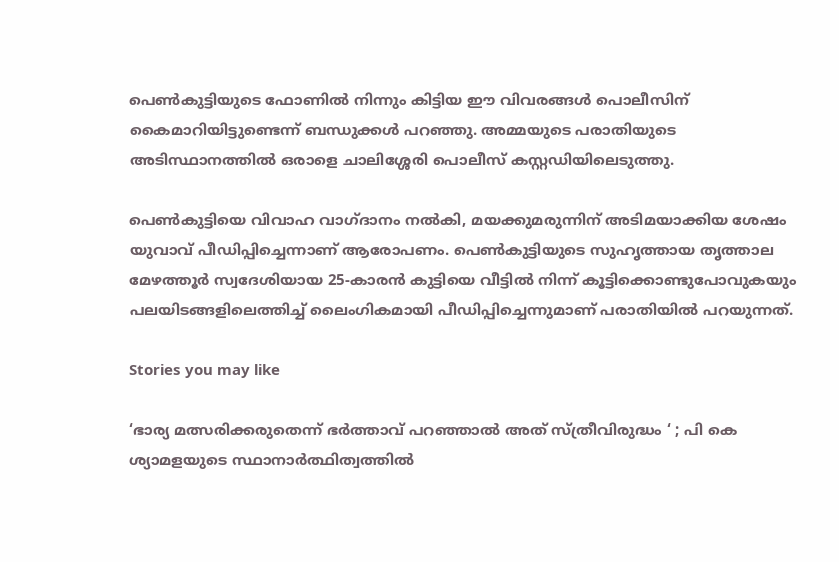പെൺകുട്ടിയുടെ ഫോണിൽ നിന്നും കിട്ടിയ ഈ വിവരങ്ങൾ പൊലീസിന് കൈമാറിയിട്ടുണ്ടെന്ന് ബന്ധുക്കൾ പറഞ്ഞു. അമ്മയുടെ പരാതിയുടെ അടിസ്ഥാനത്തിൽ ഒരാളെ ചാലിശ്ശേരി പൊലീസ് കസ്റ്റഡിയിലെടുത്തു.

പെൺകുട്ടിയെ വിവാഹ വാഗ്ദാനം നൽകി, മയക്കുമരുന്നിന് അടിമയാക്കിയ ശേഷം യുവാവ് പീഡിപ്പിച്ചെന്നാണ് ആരോപണം. പെൺകുട്ടിയുടെ സുഹൃത്തായ തൃത്താല മേഴത്തൂർ സ്വദേശിയായ 25-കാരൻ കുട്ടിയെ വീട്ടിൽ നിന്ന് കൂട്ടിക്കൊണ്ടുപോവുകയും പലയിടങ്ങളിലെത്തിച്ച് ലൈംഗികമായി പീഡിപ്പിച്ചെന്നുമാണ് പരാതിയിൽ പറയുന്നത്.

Stories you may like

‘ഭാര്യ മത്സരിക്കരുതെന്ന് ഭർത്താവ് പറഞ്ഞാൽ അത് സ്ത്രീവിരുദ്ധം ‘ ; പി കെ ശ്യാമളയുടെ സ്ഥാനാർത്ഥിത്വത്തിൽ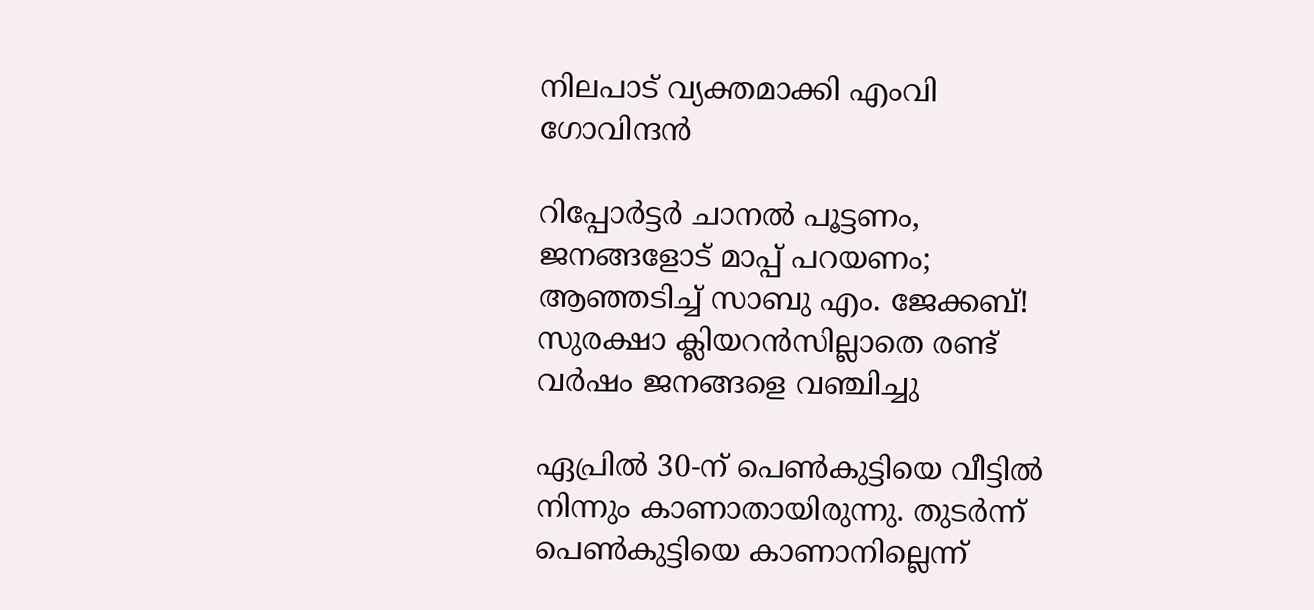നിലപാട് വ്യക്തമാക്കി എംവി ഗോവിന്ദൻ

റിപ്പോർട്ടർ ചാനൽ പൂട്ടണം, ജനങ്ങളോട് മാപ്പ് പറയണം; ആഞ്ഞടിച്ച് സാബു എം. ജേക്കബ്! സുരക്ഷാ ക്ലിയറൻസില്ലാതെ രണ്ട് വർഷം ജനങ്ങളെ വഞ്ചിച്ചു

ഏപ്രിൽ 30-ന് പെൺകുട്ടിയെ വീട്ടിൽ നിന്നും കാണാതായിരുന്നു. തുടർന്ന് പെൺകുട്ടിയെ കാണാനില്ലെന്ന്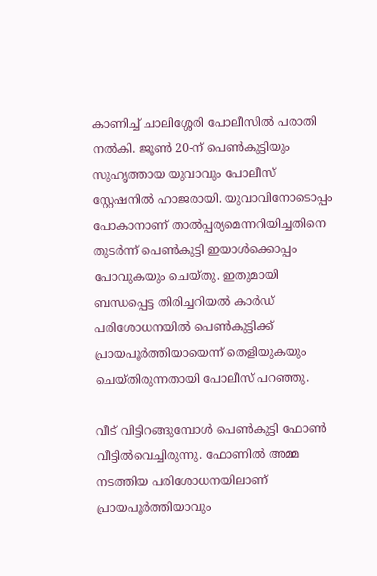കാണിച്ച് ചാലിശ്ശേരി പോലീസിൽ പരാതി നൽകി. ജൂൺ 20-ന് പെൺകുട്ടിയും സുഹൃത്തായ യുവാവും പോലീസ് സ്റ്റേഷനിൽ ഹാജരായി. യുവാവിനോടൊപ്പം പോകാനാണ് താൽപ്പര്യമെന്നറിയിച്ചതിനെ തുടർന്ന് പെൺകുട്ടി ഇയാൾക്കൊപ്പം പോവുകയും ചെയ്തു. ഇതുമായി ബന്ധപ്പെട്ട തിരിച്ചറിയൽ കാർഡ് പരിശോധനയിൽ പെൺകുട്ടിക്ക് പ്രായപൂർത്തിയായെന്ന് തെളിയുകയും ചെയ്തിരുന്നതായി പോലീസ് പറഞ്ഞു.

വീട് വിട്ടിറങ്ങുമ്പോൾ പെൺകുട്ടി ഫോൺ വീട്ടിൽവെച്ചിരുന്നു. ഫോണിൽ അമ്മ നടത്തിയ പരിശോധനയിലാണ് പ്രായപൂർത്തിയാവും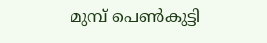മുമ്പ് പെൺകുട്ടി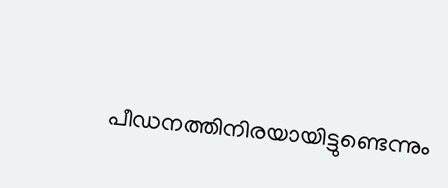പീഡനത്തിനിരയായിട്ടുണ്ടെന്നും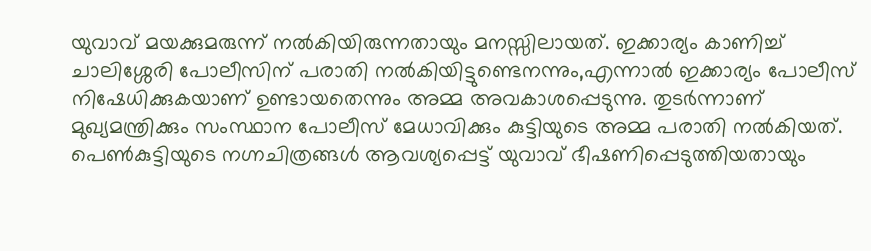യുവാവ് മയക്കുമരുന്ന് നൽകിയിരുന്നതായും മനസ്സിലായത്. ഇക്കാര്യം കാണിച്ച് ചാലിശ്ശേരി പോലീസിന് പരാതി നൽകിയിട്ടുണ്ടെനന്നും,എന്നാൽ ഇക്കാര്യം പോലീസ് നിഷേധിക്കുകയാണ് ഉണ്ടായതെന്നും അമ്മ അവകാശപ്പെടുന്നു. തുടർന്നാണ് മുഖ്യമന്ത്രിക്കും സംസ്ഥാന പോലീസ് മേധാവിക്കും കുട്ടിയുടെ അമ്മ പരാതി നൽകിയത്. പെൺകുട്ടിയുടെ നഗ്നചിത്രങ്ങൾ ആവശ്യപ്പെട്ട് യുവാവ് ഭീഷണിപ്പെടുത്തിയതായും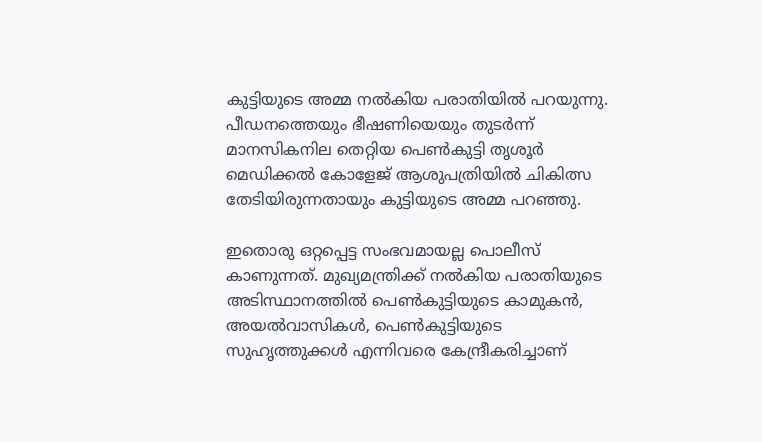കുട്ടിയുടെ അമ്മ നൽകിയ പരാതിയിൽ പറയുന്നു. പീഡനത്തെയും ഭീഷണിയെയും തുടർന്ന് മാനസികനില തെറ്റിയ പെൺകുട്ടി തൃശൂർ മെഡിക്കൽ കോളേജ് ആശുപത്രിയിൽ ചികിത്സ തേടിയിരുന്നതായും കുട്ടിയുടെ അമ്മ പറഞ്ഞു.

ഇതൊരു ഒറ്റപ്പെട്ട സംഭവമായല്ല പൊലീസ് കാണുന്നത്. മുഖ്യമന്ത്രിക്ക് നൽകിയ പരാതിയുടെ അടിസ്ഥാനത്തിൽ പെൺകുട്ടിയുടെ കാമുകൻ, അയൽവാസികൾ, പെൺകുട്ടിയുടെ സുഹൃത്തുക്കൾ എന്നിവരെ കേന്ദ്രീകരിച്ചാണ്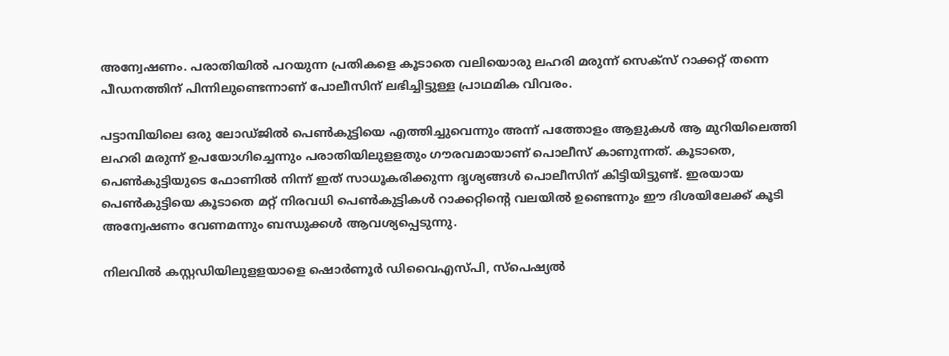അന്വേഷണം. പരാതിയിൽ പറയുന്ന പ്രതികളെ കൂടാതെ വലിയൊരു ലഹരി മരുന്ന് സെക്സ് റാക്കറ്റ് തന്നെ പീഡനത്തിന് പിന്നിലുണ്ടെന്നാണ് പോലീസിന് ലഭിച്ചിട്ടുള്ള പ്രാഥമിക വിവരം.

പട്ടാമ്പിയിലെ ഒരു ലോഡ്ജിൽ പെൺകുട്ടിയെ എത്തിച്ചുവെന്നും അന്ന് പത്തോളം ആളുകൾ ആ മുറിയിലെത്തി ലഹരി മരുന്ന് ഉപയോഗിച്ചെന്നും പരാതിയിലുളളതും ഗൗരവമായാണ് പൊലീസ് കാണുന്നത്. കൂടാതെ, പെൺകുട്ടിയുടെ ഫോണിൽ നിന്ന് ഇത് സാധൂകരിക്കുന്ന ദൃശ്യങ്ങൾ പൊലീസിന് കിട്ടിയിട്ടുണ്ട്. ഇരയായ പെൺകുട്ടിയെ കൂടാതെ മറ്റ് നിരവധി പെൺകുട്ടികൾ റാക്കറ്റിന്റെ വലയിൽ ഉണ്ടെന്നും ഈ ദിശയിലേക്ക് കൂടി അന്വേഷണം വേണമന്നും ബന്ധുക്കൾ ആവശ്യപ്പെടുന്നു.

നിലവിൽ കസ്റ്റഡിയിലുളളയാളെ ഷൊർണൂർ ഡിവൈഎസ്പി, സ്പെഷ്യൽ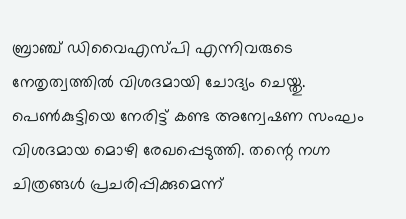ബ്രാ‌ഞ്ച് ഡിവൈഎസ്പി എന്നിവരുടെ നേതൃത്വത്തിൽ വിശദമായി ചോദ്യം ചെയ്തു. പെൺകുട്ടിയെ നേരിട്ട് കണ്ട അന്വേഷണ സംഘം വിശദമായ മൊഴി രേഖപ്പെടുത്തി. തന്റെ നഗ്ന ചിത്രങ്ങൾ പ്രചരിപ്പിക്കുമെന്ന്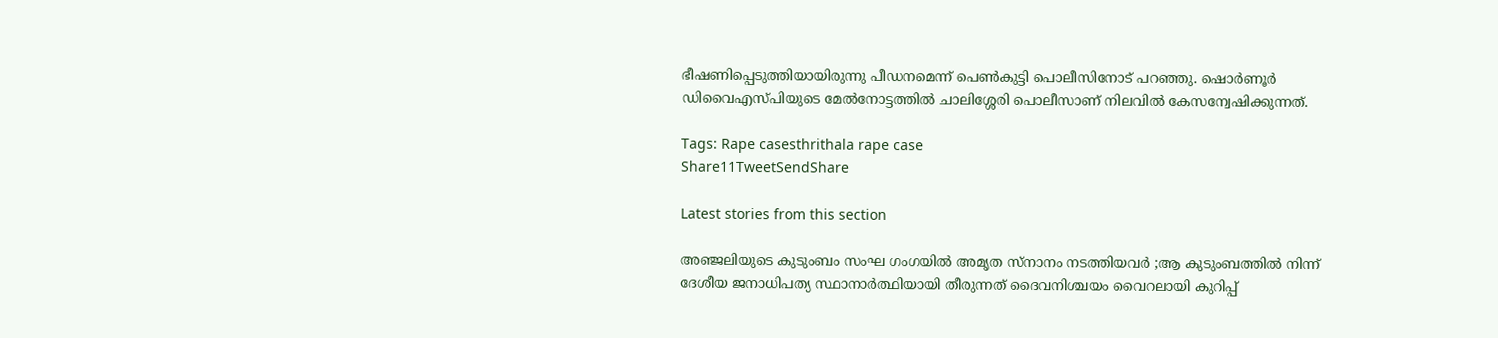ഭീഷണിപ്പെടുത്തിയായിരുന്നു പീഡനമെന്ന് പെൺകുട്ടി പൊലീസിനോട് പറഞ്ഞു. ഷൊർണൂർ ഡിവൈഎസ്പിയുടെ മേൽനോട്ടത്തിൽ ചാലിശ്ശേരി പൊലീസാണ് നിലവിൽ കേസന്വേഷിക്കുന്നത്.

Tags: Rape casesthrithala rape case
Share11TweetSendShare

Latest stories from this section

അഞ്ജലിയുടെ കുടുംബം സംഘ ഗംഗയിൽ അമൃത സ്നാനം നടത്തിയവർ ;ആ കുടുംബത്തിൽ നിന്ന് ദേശീയ ജനാധിപത്യ സ്ഥാനാർത്ഥിയായി തീരുന്നത് ദൈവനിശ്ചയം വൈറലായി കുറിപ്പ്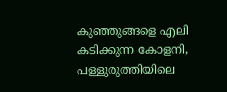കുഞ്ഞുങ്ങളെ എലി കടിക്കുന്ന കോളനി,  പള്ളുരുത്തിയിലെ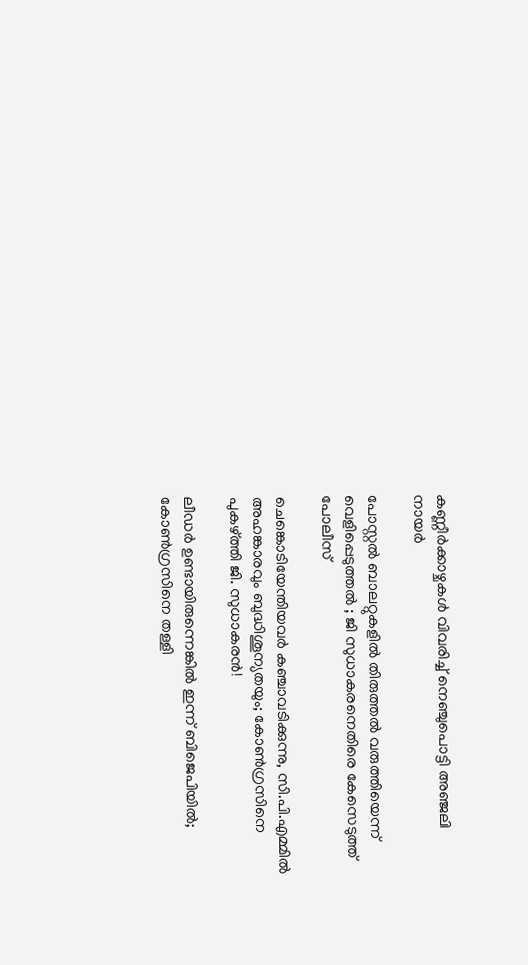കണ്ണീർക്കാഴ്ചകൾ വിവരിച്ച് നെഞ്ചുപൊട്ടി അഞ്ജലി നായർ

പോസ്റ്റൽ ബാലറ്റുകളിൽ തിരുത്തൽ വരുത്തിയെന്ന് വെളിപ്പെടുത്തൽ ; ജി സുധാകരനെതിരെ കേസെടുത്ത് പോലീസ്

ചെങ്കൊടിയേന്തിയവർ കഞ്ചാവടിക്കുന്നു, സി.പി.എമ്മിൽ അഹങ്കാരവും ബുദ്ധിശൂന്യതയും; കോൺഗ്രസിനെ പുകഴ്ത്തി ജി. സുധാകരൻ!

ലീഡർ ഉണ്ടായിരുന്നെങ്കിൽ ഇന്ന് ബിജെപിയിൽ; കോൺഗ്രസിനെ തള്ളി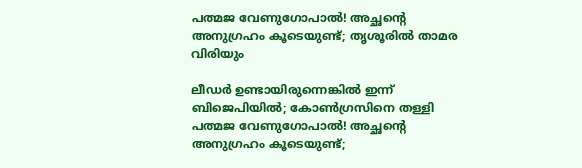പത്മജ വേണുഗോപാൽ! അച്ഛന്റെ അനുഗ്രഹം കൂടെയുണ്ട്; തൃശൂരിൽ താമര വിരിയും

ലീഡർ ഉണ്ടായിരുന്നെങ്കിൽ ഇന്ന് ബിജെപിയിൽ; കോൺഗ്രസിനെ തള്ളി പത്മജ വേണുഗോപാൽ! അച്ഛന്റെ അനുഗ്രഹം കൂടെയുണ്ട്;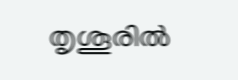തൃശൂരിൽ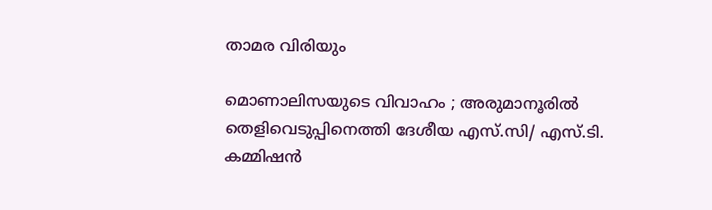താമര വിരിയും

മൊണാലിസയുടെ വിവാഹം ; അരുമാനൂരിൽ തെളിവെടുപ്പിനെത്തി ദേശീയ എസ്.സി/ എസ്.ടി. കമ്മിഷൻ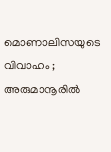മൊണാലിസയുടെ വിവാഹം ; അരുമാനൂരിൽ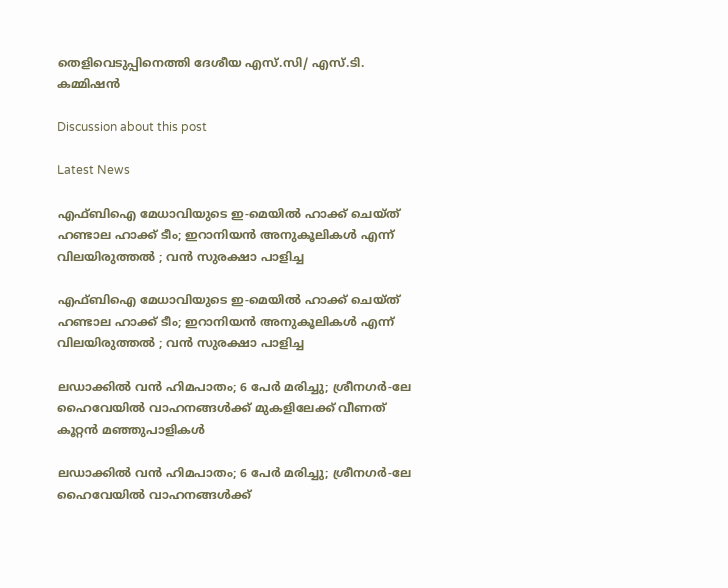തെളിവെടുപ്പിനെത്തി ദേശീയ എസ്.സി/ എസ്.ടി. കമ്മിഷൻ

Discussion about this post

Latest News

എഫ്ബിഐ മേധാവിയുടെ ഇ-മെയിൽ ഹാക്ക് ചെയ്ത് ഹണ്ടാല ഹാക്ക് ടീം; ഇറാനിയൻ അനുകൂലികൾ എന്ന് വിലയിരുത്തൽ ; വൻ സുരക്ഷാ പാളിച്ച

എഫ്ബിഐ മേധാവിയുടെ ഇ-മെയിൽ ഹാക്ക് ചെയ്ത് ഹണ്ടാല ഹാക്ക് ടീം; ഇറാനിയൻ അനുകൂലികൾ എന്ന് വിലയിരുത്തൽ ; വൻ സുരക്ഷാ പാളിച്ച

ലഡാക്കിൽ വൻ ഹിമപാതം; 6 പേർ മരിച്ചു; ശ്രീനഗർ-ലേ ഹൈവേയിൽ വാഹനങ്ങൾക്ക് മുകളിലേക്ക് വീണത് കൂറ്റൻ മഞ്ഞുപാളികൾ

ലഡാക്കിൽ വൻ ഹിമപാതം; 6 പേർ മരിച്ചു; ശ്രീനഗർ-ലേ ഹൈവേയിൽ വാഹനങ്ങൾക്ക്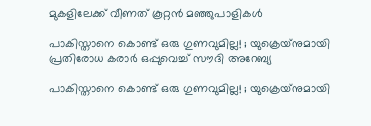മുകളിലേക്ക് വീണത് കൂറ്റൻ മഞ്ഞുപാളികൾ

പാകിസ്താനെ കൊണ്ട് ഒരു ഗുണവുമില്ല! ; യുക്രെയ്‌നുമായി പ്രതിരോധ കരാർ ഒപ്പുവെച്ച് സൗദി അറേബ്യ

പാകിസ്താനെ കൊണ്ട് ഒരു ഗുണവുമില്ല! ; യുക്രെയ്‌നുമായി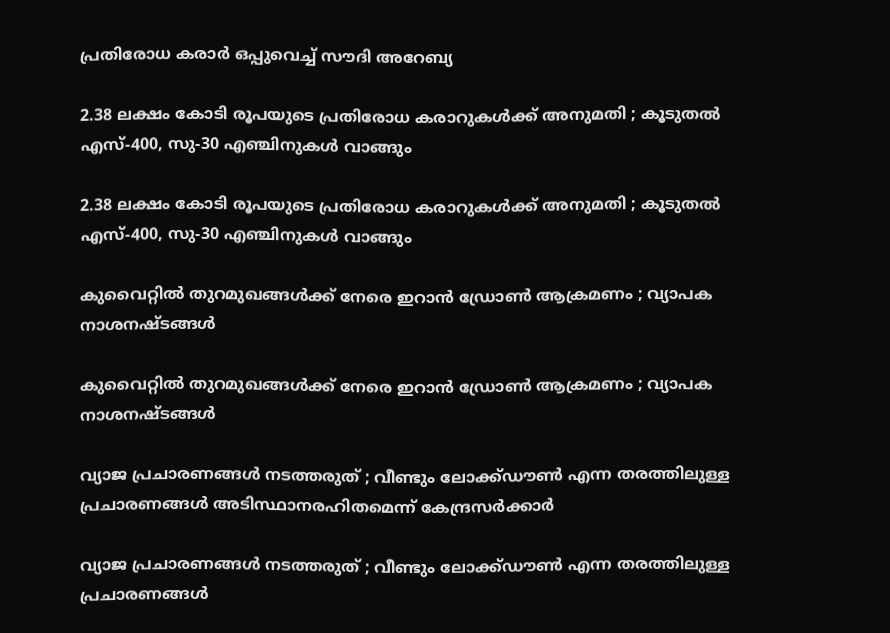പ്രതിരോധ കരാർ ഒപ്പുവെച്ച് സൗദി അറേബ്യ

2.38 ലക്ഷം കോടി രൂപയുടെ പ്രതിരോധ കരാറുകൾക്ക് അനുമതി ; കൂടുതൽ എസ്-400, സു-30 എഞ്ചിനുകൾ വാങ്ങും

2.38 ലക്ഷം കോടി രൂപയുടെ പ്രതിരോധ കരാറുകൾക്ക് അനുമതി ; കൂടുതൽ എസ്-400, സു-30 എഞ്ചിനുകൾ വാങ്ങും

കുവൈറ്റിൽ തുറമുഖങ്ങൾക്ക് നേരെ ഇറാൻ ഡ്രോൺ ആക്രമണം ; വ്യാപക നാശനഷ്ടങ്ങൾ

കുവൈറ്റിൽ തുറമുഖങ്ങൾക്ക് നേരെ ഇറാൻ ഡ്രോൺ ആക്രമണം ; വ്യാപക നാശനഷ്ടങ്ങൾ

വ്യാജ പ്രചാരണങ്ങൾ നടത്തരുത് ; വീണ്ടും ലോക്ക്ഡൗൺ എന്ന തരത്തിലുള്ള പ്രചാരണങ്ങൾ അടിസ്ഥാനരഹിതമെന്ന് കേന്ദ്രസർക്കാർ

വ്യാജ പ്രചാരണങ്ങൾ നടത്തരുത് ; വീണ്ടും ലോക്ക്ഡൗൺ എന്ന തരത്തിലുള്ള പ്രചാരണങ്ങൾ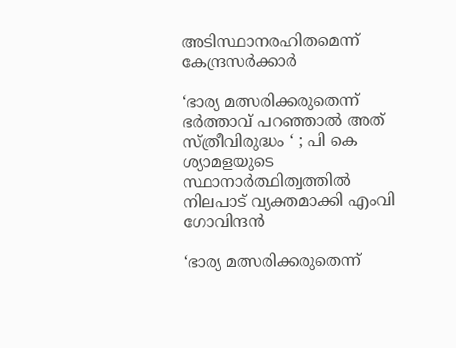അടിസ്ഥാനരഹിതമെന്ന് കേന്ദ്രസർക്കാർ

‘ഭാര്യ മത്സരിക്കരുതെന്ന് ഭർത്താവ് പറഞ്ഞാൽ അത് സ്ത്രീവിരുദ്ധം ‘ ; പി കെ ശ്യാമളയുടെ സ്ഥാനാർത്ഥിത്വത്തിൽ നിലപാട് വ്യക്തമാക്കി എംവി ഗോവിന്ദൻ

‘ഭാര്യ മത്സരിക്കരുതെന്ന്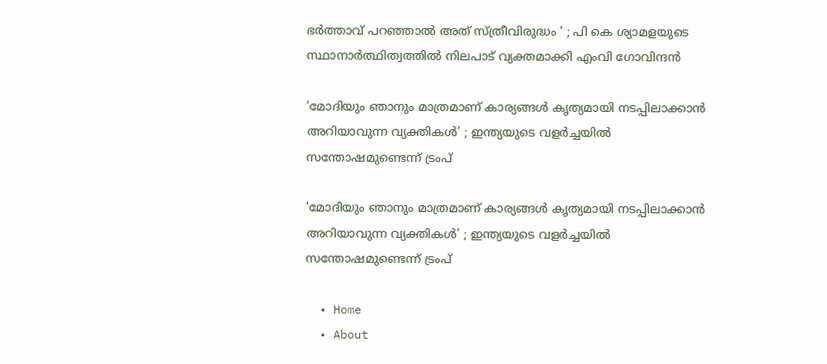ഭർത്താവ് പറഞ്ഞാൽ അത് സ്ത്രീവിരുദ്ധം ‘ ; പി കെ ശ്യാമളയുടെ സ്ഥാനാർത്ഥിത്വത്തിൽ നിലപാട് വ്യക്തമാക്കി എംവി ഗോവിന്ദൻ

‘മോദിയും ഞാനും മാത്രമാണ് കാര്യങ്ങൾ കൃത്യമായി നടപ്പിലാക്കാൻ അറിയാവുന്ന വ്യക്തികൾ’ ; ഇന്ത്യയുടെ വളർച്ചയിൽ സന്തോഷമുണ്ടെന്ന് ട്രംപ്

‘മോദിയും ഞാനും മാത്രമാണ് കാര്യങ്ങൾ കൃത്യമായി നടപ്പിലാക്കാൻ അറിയാവുന്ന വ്യക്തികൾ’ ; ഇന്ത്യയുടെ വളർച്ചയിൽ സന്തോഷമുണ്ടെന്ന് ട്രംപ്

  • Home
  • About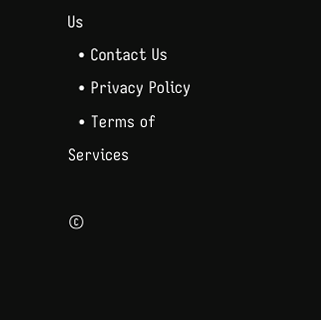Us
  • Contact Us
  • Privacy Policy
  • Terms of Services

©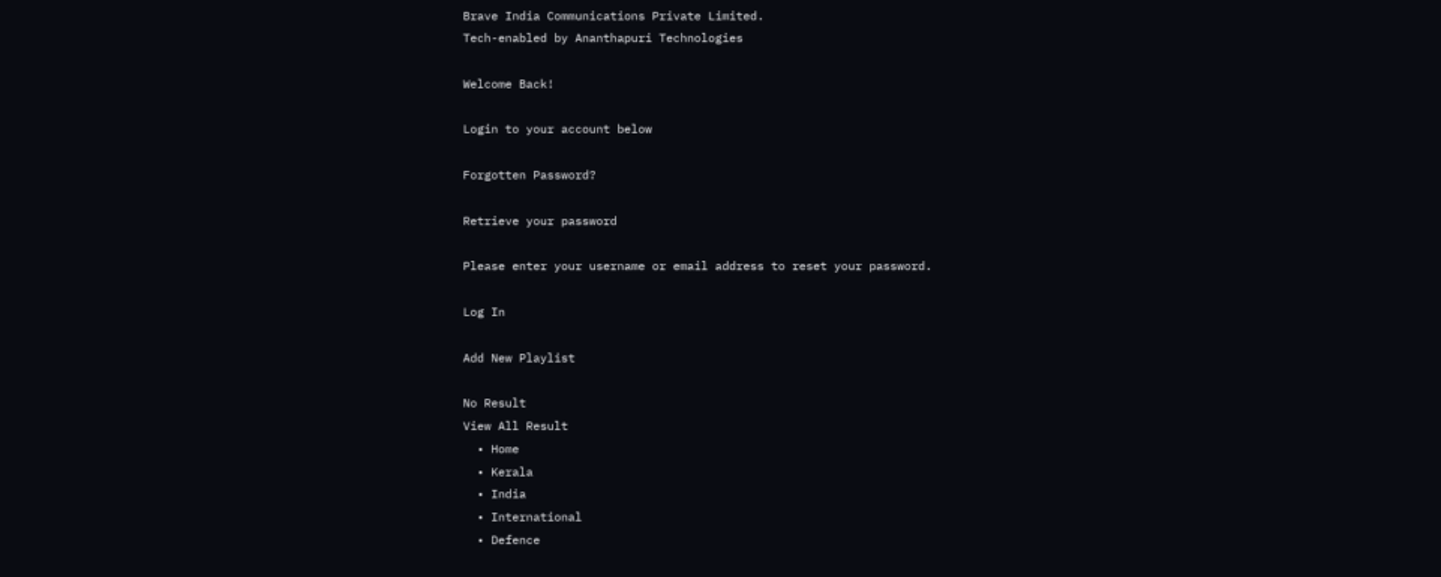Brave India Communications Private Limited.
Tech-enabled by Ananthapuri Technologies

Welcome Back!

Login to your account below

Forgotten Password?

Retrieve your password

Please enter your username or email address to reset your password.

Log In

Add New Playlist

No Result
View All Result
  • Home
  • Kerala
  • India
  • International
  • Defence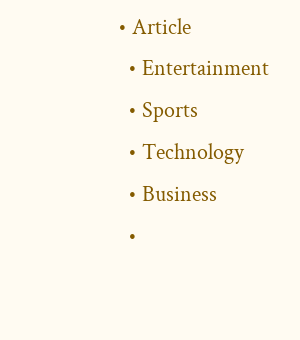• Article
  • Entertainment
  • Sports
  • Technology
  • Business
  •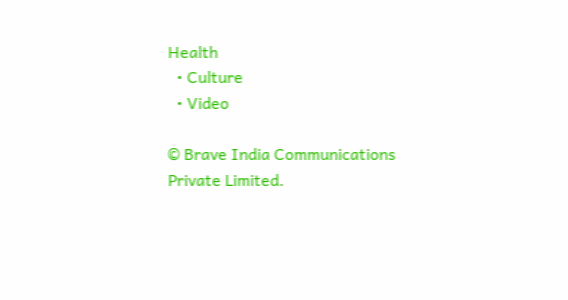Health
  • Culture
  • Video

© Brave India Communications Private Limited.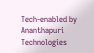Tech-enabled by Ananthapuri Technologies